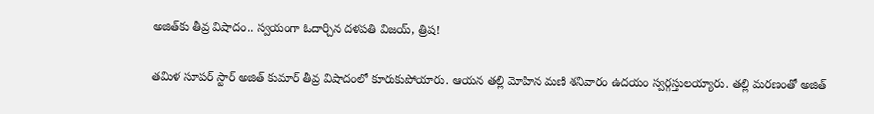అజిత్‌కు తీవ్ర విషాదం.. స్వయంగా ఓదార్చిన దళపతి విజయ్, త్రిష!

తమిళ సూపర్ స్టార్ అజిత్ కుమార్‌ తీవ్ర విషాదంలో కూరుకుపోయారు. ఆయన తల్లి మోహిన మణి శనివారం ఉదయం స్వర్గస్తులయ్యారు. తల్లి మరణంతో అజిత్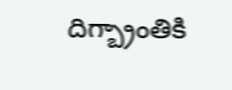దిగ్బ్రాంతికి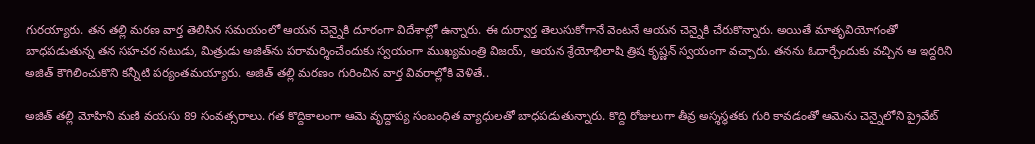గురయ్యారు. తన తల్లి మరణ వార్త తెలిసిన సమయంలో ఆయన చెన్నైకి దూరంగా విదేశాల్లో ఉన్నారు. ఈ దుర్వార్త తెలుసుకోగానే వెంటనే ఆయన చెన్నైకి చేరుకొన్నారు. అయితే మాతృవియోగంతో బాధపడుతున్న తన సహచర నటుడు, మిత్రుడు అజిత్‌‌ను పరామర్శించేందుకు స్వయంగా ముఖ్యమంత్రి విజయ్, ఆయన శ్రేయోభిలాషి త్రిష కృష్ణన్ స్వయంగా వచ్చారు. తనను ఓదార్చేందుకు వచ్చిన ఆ ఇద్దరిని అజిత్ కౌగిలించుకొని కన్నీటి పర్యంతమయ్యారు. అజిత్ తల్లి మరణం గురించిన వార్త వివరాల్లోకి వెళితే..

అజిత్ తల్లి మోహిని మణి వయసు 89 సంవత్సరాలు. గత కొద్దికాలంగా ఆమె వృద్దాప్య సంబంధిత వ్యాధులతో బాధపడుతున్నారు. కొద్ది రోజులుగా తీవ్ర అస్శస్థతకు గురి కావడంతో ఆమెను చెన్నైలోని ప్రైవేట్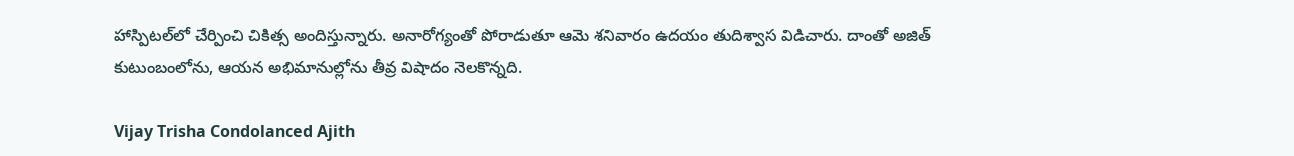హాస్పిటల్‌లో చేర్పించి చికిత్స అందిస్తున్నారు. అనారోగ్యంతో పోరాడుతూ ఆమె శనివారం ఉదయం తుదిశ్వాస విడిచారు. దాంతో అజిత్ కుటుంబంలోను, ఆయన అభిమానుల్లోను తీవ్ర విషాదం నెలకొన్నది.

Vijay Trisha Condolanced Ajith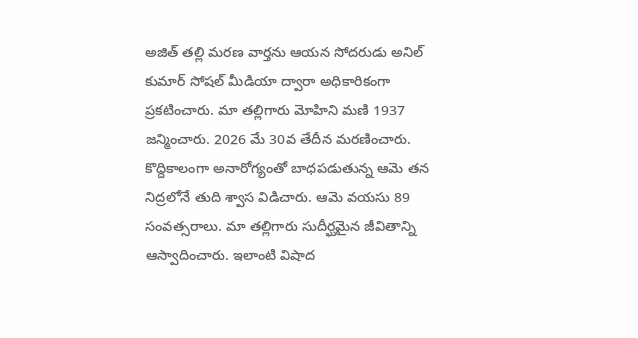అజిత్ తల్లి మరణ వార్తను ఆయన సోదరుడు అనిల్ కుమార్ సోషల్ మీడియా ద్వారా అధికారికంగా ప్రకటించారు. మా తల్లిగారు మోహిని మణి 1937 జన్మించారు. 2026 మే 30వ తేదీన మరణించారు. కొద్దికాలంగా అనారోగ్యంతో బాధపడుతున్న ఆమె తన నిద్రలోనే తుది శ్వాస విడిచారు. ఆమె వయసు 89 సంవత్సరాలు. మా తల్లిగారు సుదీర్ఘమైన జీవితాన్ని ఆస్వాదించారు. ఇలాంటి విషాద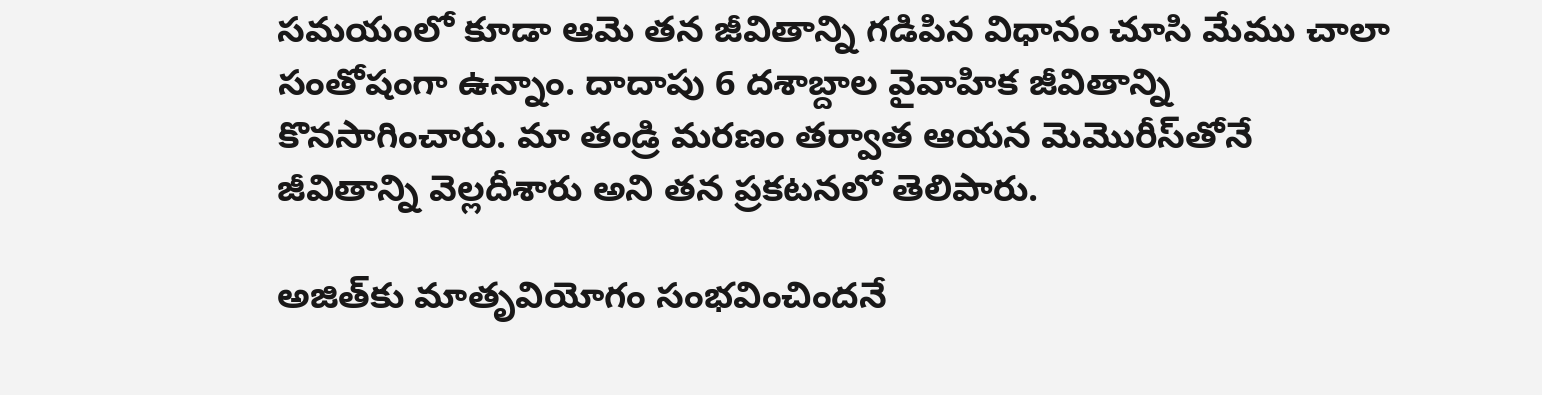సమయంలో కూడా ఆమె తన జీవితాన్ని గడిపిన విధానం చూసి మేము చాలా సంతోషంగా ఉన్నాం. దాదాపు 6 దశాబ్దాల వైవాహిక జీవితాన్ని కొనసాగించారు. మా తండ్రి మరణం తర్వాత ఆయన మెమొరీస్‌తోనే జీవితాన్ని వెల్లదీశారు అని తన ప్రకటనలో తెలిపారు.

అజిత్‌కు మాతృవియోగం సంభవించిందనే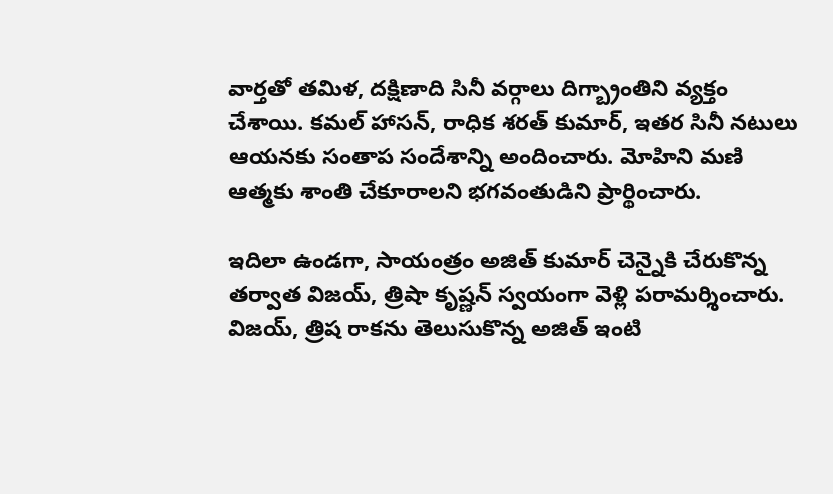వార్తతో తమిళ, దక్షిణాది సినీ వర్గాలు దిగ్బ్రాంతిని వ్యక్తం చేశాయి. కమల్ హాసన్, రాధిక శరత్ కుమార్, ఇతర సినీ నటులు ఆయనకు సంతాప సందేశాన్ని అందించారు. మోహిని మణి ఆత్మకు శాంతి చేకూరాలని భగవంతుడిని ప్రార్థించారు.

ఇదిలా ఉండగా, సాయంత్రం అజిత్ కుమార్ చెన్నైకి చేరుకొన్న తర్వాత విజయ్, త్రిషా కృష్ణన్ స్వయంగా వెళ్లి పరామర్శించారు. విజయ్, త్రిష రాకను తెలుసుకొన్న అజిత్ ఇంటి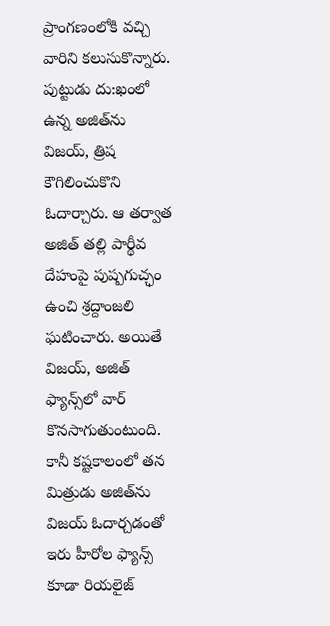ప్రాంగణంలోకి వచ్చి వారిని కలుసుకొన్నారు. పుట్టుడు దు:ఖంలో ఉన్న అజిత్‌ను విజయ్, త్రిష కౌగిలించుకొని ఓదార్చారు. ఆ తర్వాత అజిత్ తల్లి పార్థీవ దేహంపై పుష్పగుచ్ఛం ఉంచి శ్రద్దాంజలి ఘటించారు. అయితే విజయ్, అజిత్ ఫ్యాన్స్‌లో వార్ కొనసాగుతుంటుంది. కానీ కష్టకాలంలో తన మిత్రుడు అజిత్‌ను విజయ్ ఓదార్చడంతో ఇరు హీరోల ఫ్యాన్స్ కూడా రియలైజ్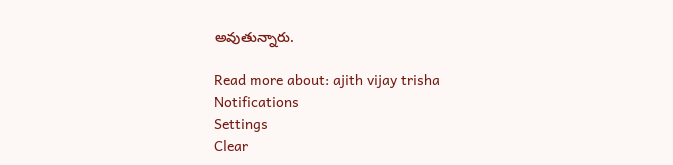అవుతున్నారు.

Read more about: ajith vijay trisha
Notifications
Settings
Clear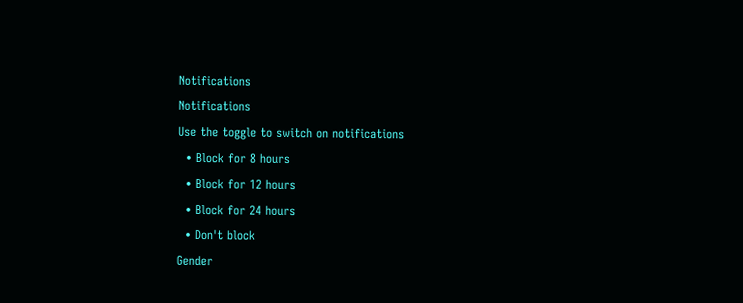Notifications
Notifications
Use the toggle to switch on notifications
  • Block for 8 hours
  • Block for 12 hours
  • Block for 24 hours
  • Don't block
Gender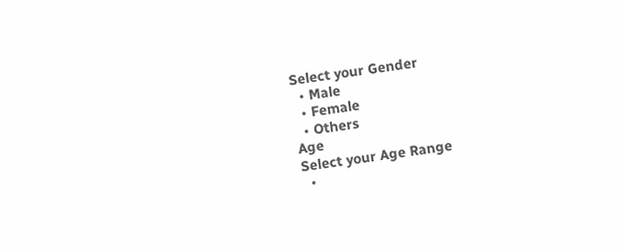Select your Gender
  • Male
  • Female
  • Others
Age
Select your Age Range
  •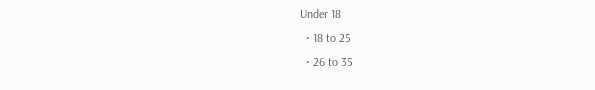Under 18
  • 18 to 25
  • 26 to 35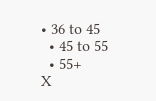• 36 to 45
  • 45 to 55
  • 55+
X